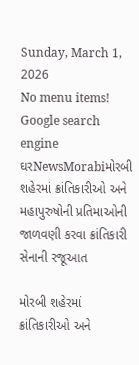Sunday, March 1, 2026
No menu items!
Google search engine
ઘરNewsMorabiમોરબી શહેરમાં ક્રાંતિકારીઓ અને મહાપુરુષોની પ્રતિમાઓની જાળવણી કરવા ક્રાંતિકારી સેનાની રજૂઆત

મોરબી શહેરમાં ક્રાંતિકારીઓ અને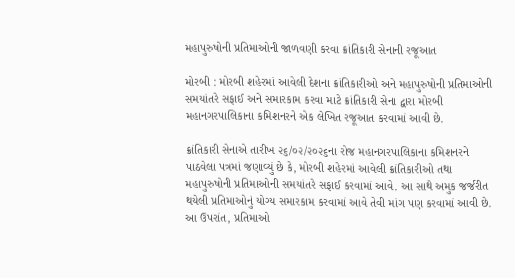મહાપુરુષોની પ્રતિમાઓની જાળવણી કરવા ક્રાંતિકારી સેનાની રજૂઆત

મોરબી : મોરબી શહેરમાં આવેલી દેશના ક્રાંતિકારીઓ અને મહાપુરુષોની પ્રતિમાઓની સમયાંતરે સફાઈ અને સમારકામ કરવા માટે ક્રાંતિકારી સેના દ્વારા મોરબી મહાનગરપાલિકાના કમિશનરને એક લેખિત રજૂઆત કરવામાં આવી છે.

ક્રાંતિકારી સેનાએ તારીખ ૨૬/૦૨/૨૦૨૬ના રોજ મહાનગરપાલિકાના કમિશનરને પાઠવેલા પત્રમાં જણાવ્યું છે કે, મોરબી શહેરમાં આવેલી ક્રાંતિકારીઓ તથા મહાપુરુષોની પ્રતિમાઓની સમયાંતરે સફાઈ કરવામાં આવે. આ સાથે અમુક જર્જરીત થયેલી પ્રતિમાઓનું યોગ્ય સમારકામ કરવામાં આવે તેવી માંગ પણ કરવામાં આવી છે. આ ઉપરાંત, પ્રતિમાઓ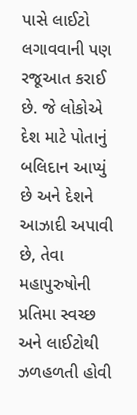પાસે લાઈટો લગાવવાની પણ રજૂઆત કરાઈ છે. જે લોકોએ દેશ માટે પોતાનું બલિદાન આપ્યું છે અને દેશને આઝાદી અપાવી છે, તેવા મહાપુરુષોની પ્રતિમા સ્વચ્છ અને લાઈટોથી ઝળહળતી હોવી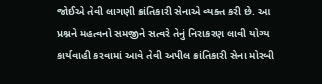જોઈએ તેવી લાગણી ક્રાંતિકારી સેનાએ વ્યક્ત કરી છે. આ પ્રશ્નને મહત્વનો સમજીને સત્વરે તેનું નિરાકરણ લાવી યોગ્ય કાર્યવાહી કરવામાં આવે તેવી અપીલ ક્રાંતિકારી સેના મોરબી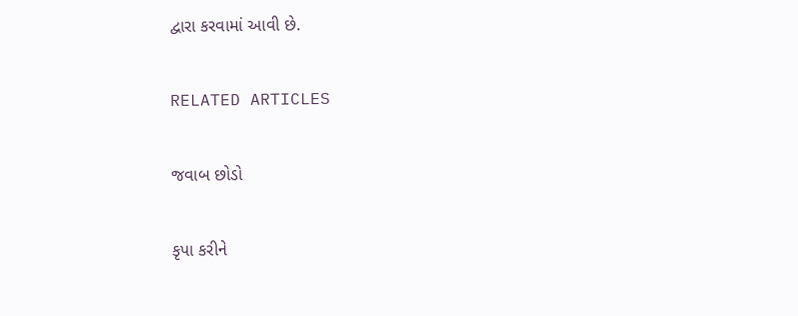દ્વારા કરવામાં આવી છે.

RELATED ARTICLES

જવાબ છોડો

કૃપા કરીને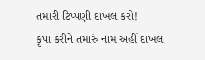તમારી ટિપ્પણી દાખલ કરો!
કૃપા કરીને તમારું નામ અહીં દાખલ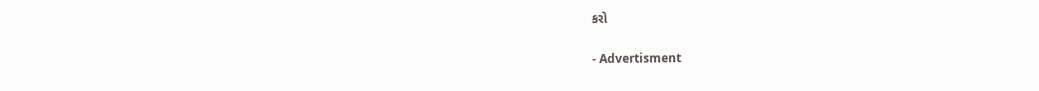કરો

- Advertisment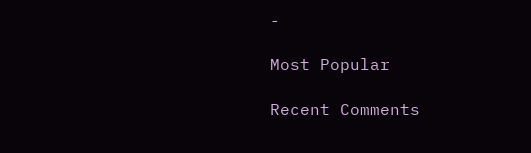-

Most Popular

Recent Comments